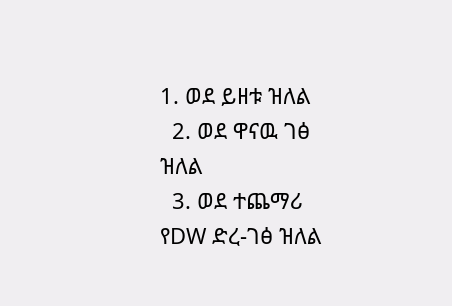1. ወደ ይዘቱ ዝለል
  2. ወደ ዋናዉ ገፅ ዝለል
  3. ወደ ተጨማሪ የDW ድረ-ገፅ ዝለል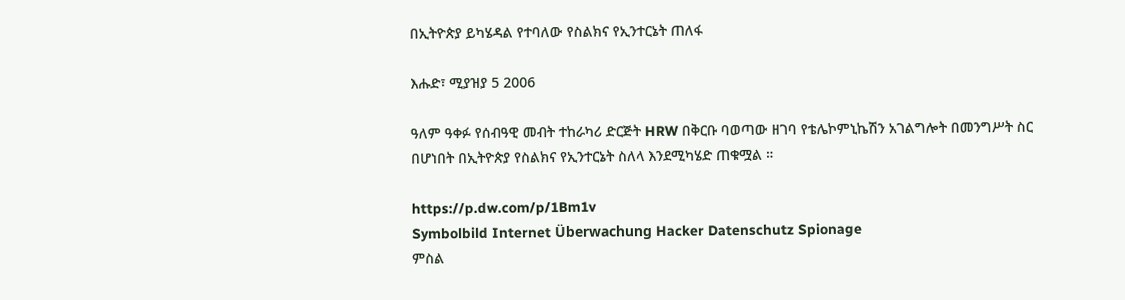በኢትዮጵያ ይካሄዳል የተባለው የስልክና የኢንተርኔት ጠለፋ

እሑድ፣ ሚያዝያ 5 2006

ዓለም ዓቀፉ የሰብዓዊ መብት ተከራካሪ ድርጅት HRW በቅርቡ ባወጣው ዘገባ የቴሌኮምኒኬሽን አገልግሎት በመንግሥት ስር በሆነበት በኢትዮጵያ የስልክና የኢንተርኔት ስለላ እንደሚካሄድ ጠቁሟል ።

https://p.dw.com/p/1Bm1v
Symbolbild Internet Überwachung Hacker Datenschutz Spionage
ምስል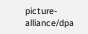picture-alliance/dpa